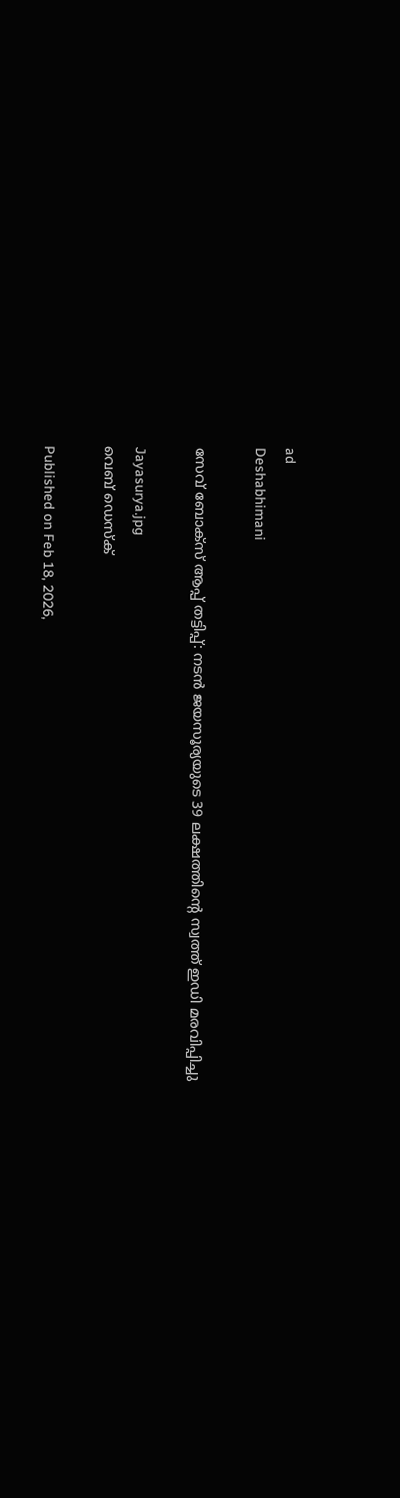ad
Deshabhimani

സേവ് ബോക്‌സ് ആപ്പ് തട്ടിപ്പ്: നടൻ ജയസൂര്യയുടെ 39 ലക്ഷത്തിന്റെ സ്വത്ത് ഇഡി മരവിപ്പിച്ചു

Jayasurya.jpg
വെബ് ഡെസ്ക്

Published on Feb 18, 2026,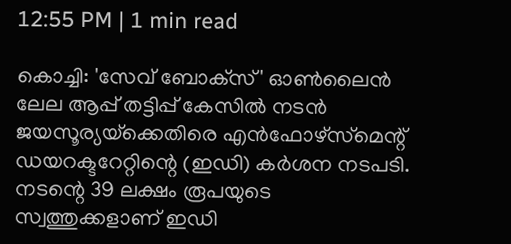12:55 PM | 1 min read

കൊച്ചി: 'സേവ് ബോക്‌സ്' ഓൺലൈൻ ലേല ആപ്പ് തട്ടിപ്പ് കേസിൽ നടൻ ജയസൂര്യയ്‌ക്കെതിരെ എൻഫോഴ്‌സ്‌മെന്റ് ഡയറക്ടറേറ്റിന്റെ (ഇഡി) കർശന നടപടി. നടന്റെ 39 ലക്ഷം രൂപയുടെ സ്വത്തുക്കളാണ് ഇഡി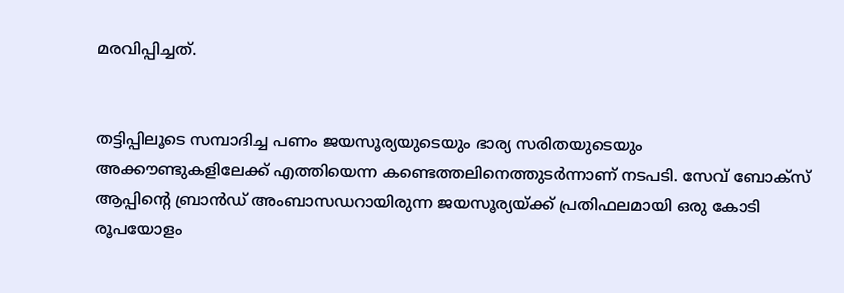മരവിപ്പിച്ചത്.


തട്ടിപ്പിലൂടെ സമ്പാദിച്ച പണം ജയസൂര്യയുടെയും ഭാര്യ സരിതയുടെയും അക്കൗണ്ടുകളിലേക്ക് എത്തിയെന്ന കണ്ടെത്തലിനെത്തുടർന്നാണ് നടപടി. സേവ് ബോക്‌സ് ആപ്പിന്റെ ബ്രാൻഡ് അംബാസഡറായിരുന്ന ജയസൂര്യയ്ക്ക് പ്രതിഫലമായി ഒരു കോടി രൂപയോളം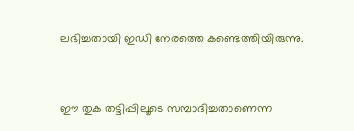ലഭിച്ചതായി ഇഡി നേരത്തെ കണ്ടെത്തിയിരുന്നു.


ഈ തുക തട്ടിപ്പിലൂടെ സമ്പാദിച്ചതാണെന്ന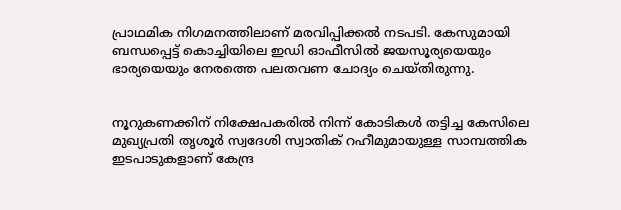പ്രാഥമിക നിഗമനത്തിലാണ് മരവിപ്പിക്കൽ നടപടി. കേസുമായി ബന്ധപ്പെട്ട് കൊച്ചിയിലെ ഇഡി ഓഫീസിൽ ജയസൂര്യയെയും ഭാര്യയെയും നേരത്തെ പലതവണ ചോദ്യം ചെയ്തിരുന്നു.


നൂറുകണക്കിന് നിക്ഷേപകരിൽ നിന്ന് കോടികൾ തട്ടിച്ച കേസിലെ മുഖ്യപ്രതി തൃശൂർ സ്വദേശി സ്വാതിക് റഹീമുമായുള്ള സാമ്പത്തിക ഇടപാടുകളാണ് കേന്ദ്ര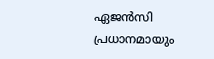ഏജൻസി പ്രധാനമായും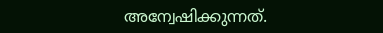അന്വേഷിക്കുന്നത്.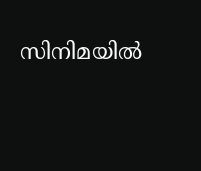സിനിമയിൽ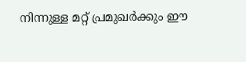നിന്നുള്ള മറ്റ് പ്രമുഖർക്കും ഈ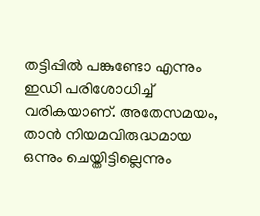തട്ടിപ്പിൽ പങ്കുണ്ടോ എന്നും ഇഡി പരിശോധിച്ച് വരികയാണ്. അതേസമയം, താൻ നിയമവിരുദ്ധമായ ഒന്നും ചെയ്തിട്ടില്ലെന്നും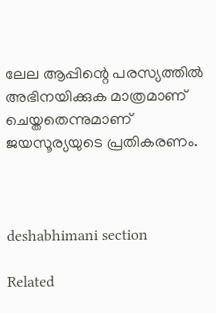ലേല ആപ്പിന്റെ പരസ്യത്തിൽ അഭിനയിക്കുക മാത്രമാണ് ചെയ്തതെന്നുമാണ് ജയസൂര്യയുടെ പ്രതികരണം.



deshabhimani section

Related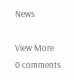News

View More
0 comments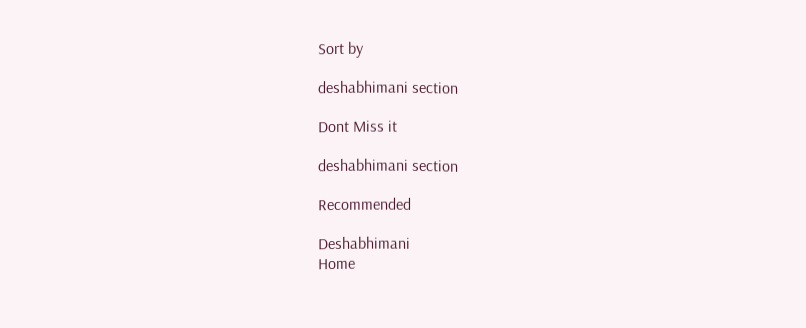Sort by

deshabhimani section

Dont Miss it

deshabhimani section

Recommended

Deshabhimani
Home